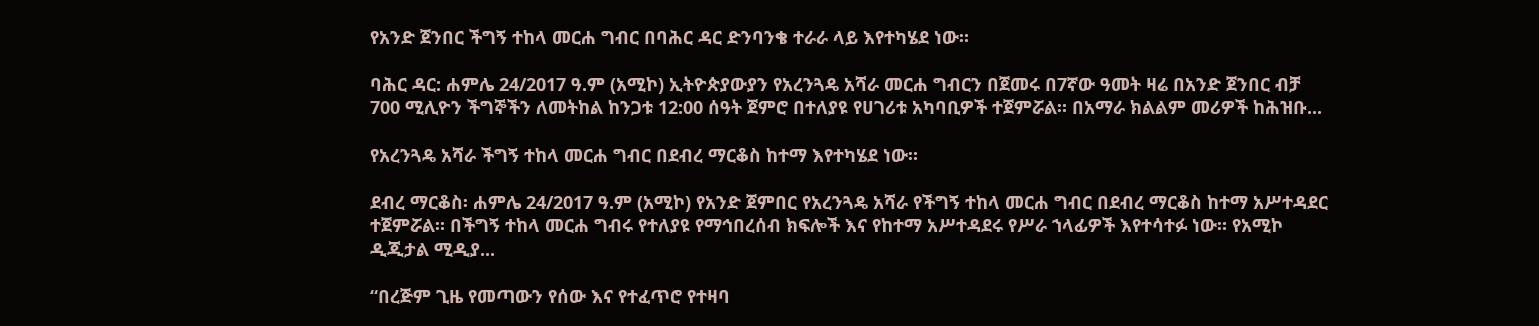የአንድ ጀንበር ችግኝ ተከላ መርሐ ግብር በባሕር ዳር ድንባንቄ ተራራ ላይ እየተካሄደ ነው።

ባሕር ዳር: ሐምሌ 24/2017 ዓ.ም (አሚኮ) ኢትዮጵያውያን የአረንጓዴ አሻራ መርሐ ግብርን በጀመሩ በ7ኛው ዓመት ዛሬ በአንድ ጀንበር ብቻ 700 ሚሊዮን ችግኞችን ለመትከል ከንጋቱ 12:00 ሰዓት ጀምሮ በተለያዩ የሀገሪቱ አካባቢዎች ተጀምሯል። በአማራ ክልልም መሪዎች ከሕዝቡ...

የአረንጓዴ አሻራ ችግኝ ተከላ መርሐ ግብር በደብረ ማርቆስ ከተማ እየተካሄደ ነው።

ደብረ ማርቆስ፡ ሐምሌ 24/2017 ዓ.ም (አሚኮ) የአንድ ጀምበር የአረንጓዴ አሻራ የችግኝ ተከላ መርሐ ግብር በደብረ ማርቆስ ከተማ አሥተዳደር ተጀምሯል። በችግኝ ተከላ መርሐ ግብሩ የተለያዩ የማኅበረሰብ ክፍሎች እና የከተማ አሥተዳደሩ የሥራ ኀላፊዎች እየተሳተፉ ነው። የአሚኮ ዲጂታል ሚዲያ...

“በረጅም ጊዜ የመጣውን የሰው እና የተፈጥሮ የተዛባ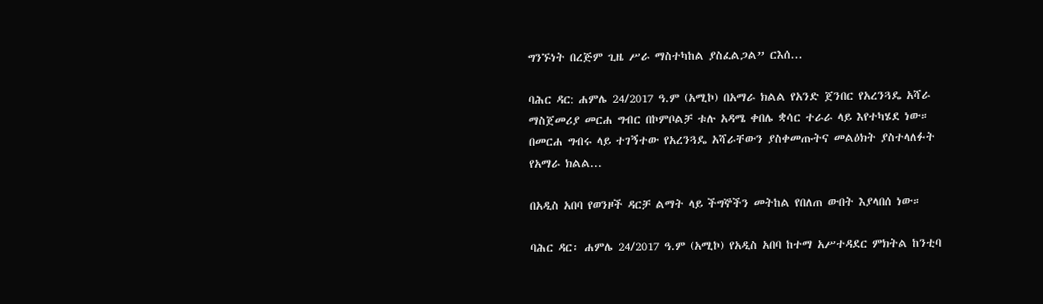ግንኙነት በረጅም ጊዜ ሥራ ማስተካከል ያስፈልጋል” ርእሰ...

ባሕር ዳር: ሐምሌ 24/2017 ዓ.ም (አሚኮ) በአማራ ክልል የአንድ ጀንበር የአረንጓዴ አሻራ ማስጀመሪያ መርሐ ግብር በኮምቦልቻ ቱሉ አዳሜ ቀበሌ ቋሳር ተራራ ላይ እየተካሄደ ነው። በመርሐ ግብሩ ላይ ተገኝተው የአረንጓዴ አሻራቸውን ያስቀመጡትና መልዕክት ያስተላለፉት የአማራ ክልል...

በአዲስ አበባ የወንዞች ዳርቻ ልማት ላይ ችግኞችን መትከል የበለጠ ውበት እያላበሰ ነው።

ባሕር ዳር፡ ሐምሌ 24/2017 ዓ.ም (አሚኮ) የአዲስ አበባ ከተማ አሥተዳደር ምክትል ከንቲባ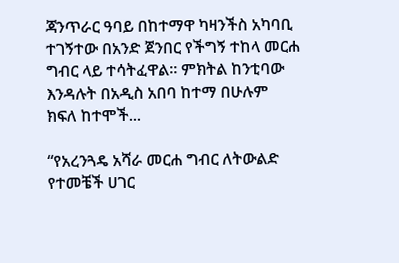ጃንጥራር ዓባይ በከተማዋ ካዛንችስ አካባቢ ተገኝተው በአንድ ጀንበር የችግኝ ተከላ መርሐ ግብር ላይ ተሳትፈዋል። ምክትል ከንቲባው እንዳሉት በአዲስ አበባ ከተማ በሁሉም ክፍለ ከተሞች...

“የአረንጓዴ አሻራ መርሐ ግብር ለትውልድ የተመቼች ሀገር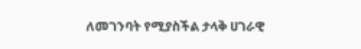ለመገንባት የሚያስችል ታላቅ ሀገራዊ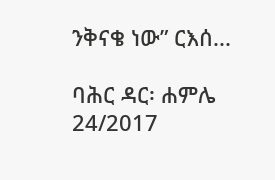ንቅናቄ ነው” ርእሰ...

ባሕር ዳር፡ ሐምሌ 24/2017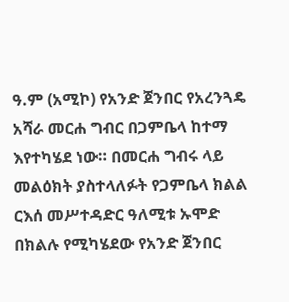ዓ.ም (አሚኮ) የአንድ ጀንበር የአረንጓዴ አሻራ መርሐ ግብር በጋምቤላ ከተማ እየተካሄደ ነው። በመርሐ ግብሩ ላይ መልዕክት ያስተላለፉት የጋምቤላ ክልል ርእሰ መሥተዳድር ዓለሚቱ ኡሞድ በክልሉ የሚካሄደው የአንድ ጀንበር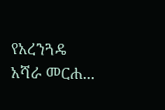የአረንጓዴ አሻራ መርሐ...